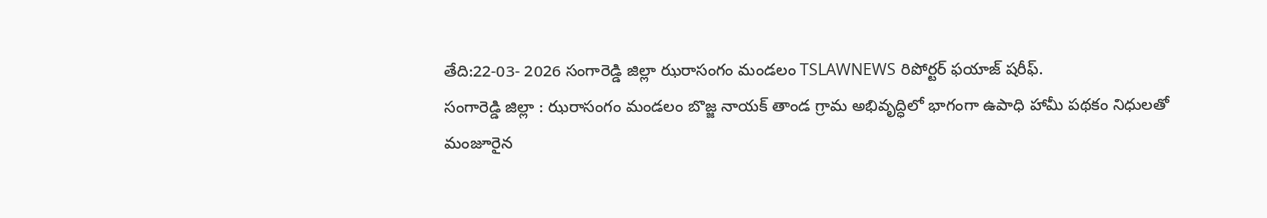తేది:22-03- 2026 సంగారెడ్డి జిల్లా ఝరాసంగం మండలం TSLAWNEWS రిపోర్టర్ ఫయాజ్ షరీఫ్.
సంగారెడ్డి జిల్లా : ఝరాసంగం మండలం బొజ్జ నాయక్ తాండ గ్రామ అభివృద్ధిలో భాగంగా ఉపాధి హామీ పథకం నిధులతో మంజూరైన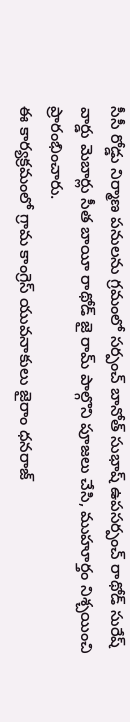సీసీ రోడ్డు నిర్మాణ పనులను గ్రమంలో సర్పంచ్ బానోత్ సుభాష్ ఉపసర్పంచ్ రాథోడ్ సురేష్ వార్డు మెబార్లు సీత బాయీ రాథోడ్ జై రామ్ పాల్గొని పూజలు చేసి, ముహూర్తం నిశ్చయించి ప్రారంభించారు.
ఈ కార్యక్రమంలో గ్రామ కాంగ్రెస్ యువనాకులు జైరాం ధనరాజ్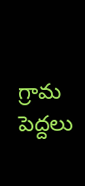గ్రామ పెద్దలు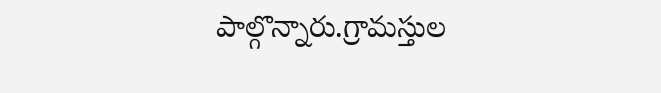పాల్గొన్నారు.గ్రామస్తుల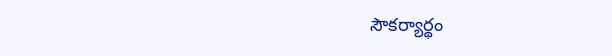సౌకర్యార్థం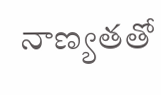నాణ్యతతో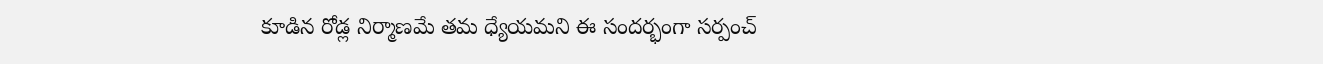కూడిన రోడ్ల నిర్మాణమే తమ ధ్యేయమని ఈ సందర్భంగా సర్పంచ్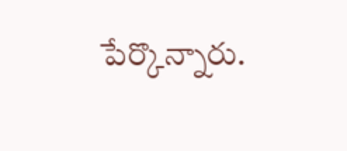పేర్కొన్నారు.